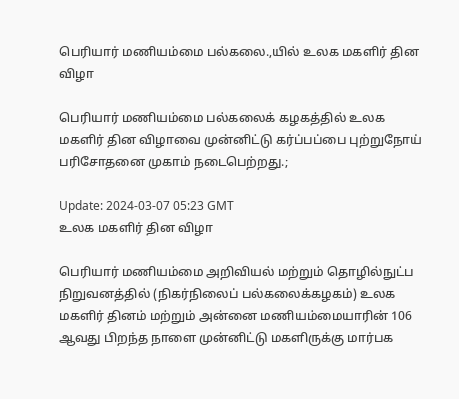பெரியார் மணியம்மை பல்கலை.,யில் உலக மகளிர் தின விழா

பெரியார் மணியம்மை பல்கலைக் கழகத்தில் உலக மகளிர் தின விழாவை முன்னிட்டு கர்ப்பப்பை புற்றுநோய் பரிசோதனை முகாம் நடைபெற்றது.;

Update: 2024-03-07 05:23 GMT
உலக மகளிர் தின விழா

பெரியார் மணியம்மை அறிவியல் மற்றும் தொழில்நுட்ப நிறுவனத்தில் (நிகர்நிலைப் பல்கலைக்கழகம்) உலக மகளிர் தினம் மற்றும் அன்னை மணியம்மையாரின் 106 ஆவது பிறந்த நாளை முன்னிட்டு மகளிருக்கு மார்பக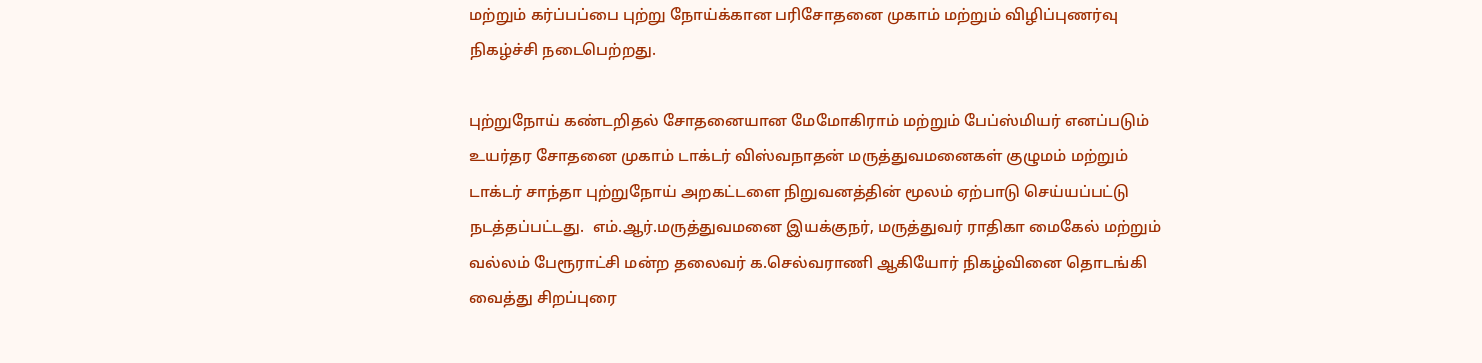மற்றும் கர்ப்பப்பை புற்று நோய்க்கான பரிசோதனை முகாம் மற்றும் விழிப்புணர்வு நிகழ்ச்சி நடைபெற்றது.

புற்றுநோய் கண்டறிதல் சோதனையான மேமோகிராம் மற்றும் பேப்ஸ்மியர் எனப்படும் உயர்தர சோதனை முகாம் டாக்டர் விஸ்வநாதன் மருத்துவமனைகள் குழுமம் மற்றும் டாக்டர் சாந்தா புற்றுநோய் அறகட்டளை நிறுவனத்தின் மூலம் ஏற்பாடு செய்யப்பட்டு நடத்தப்பட்டது.  எம்.ஆர்.மருத்துவமனை இயக்குநர், மருத்துவர் ராதிகா மைகேல் மற்றும் வல்லம் பேரூராட்சி மன்ற தலைவர் க.செல்வராணி ஆகியோர் நிகழ்வினை தொடங்கி வைத்து சிறப்புரை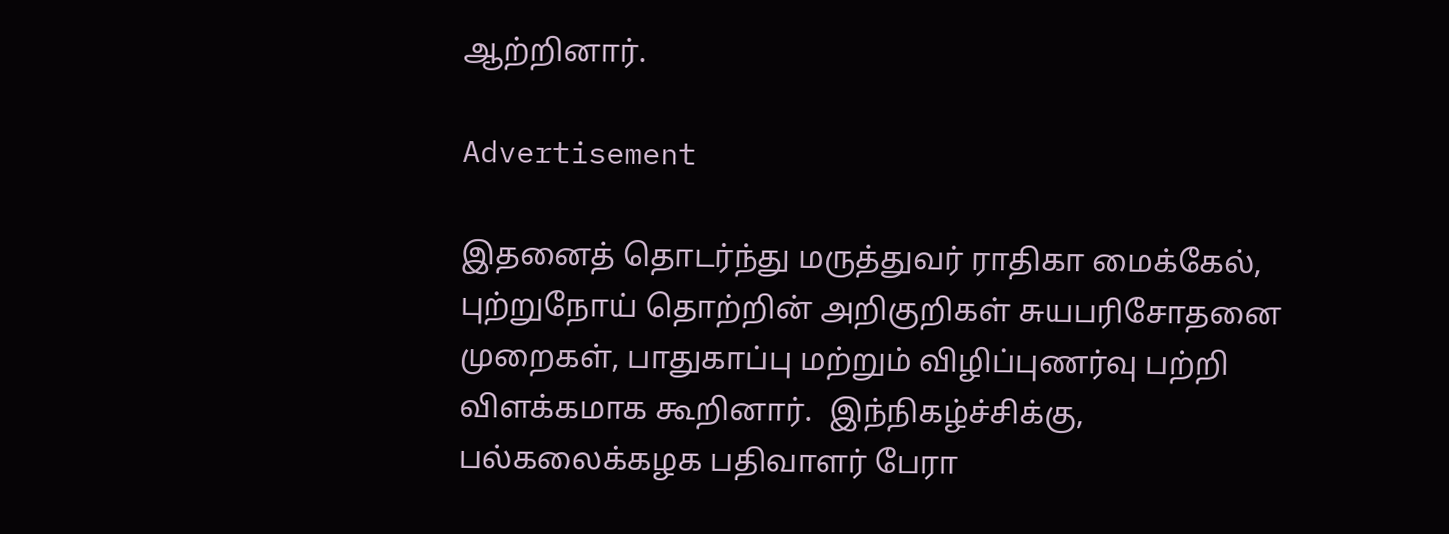ஆற்றினார்.

Advertisement

இதனைத் தொடர்ந்து மருத்துவர் ராதிகா மைக்கேல், புற்றுநோய் தொற்றின் அறிகுறிகள் சுயபரிசோதனை முறைகள், பாதுகாப்பு மற்றும் விழிப்புணர்வு பற்றி விளக்கமாக கூறினார்.  இந்நிகழ்ச்சிக்கு, பல்கலைக்கழக பதிவாளர் பேரா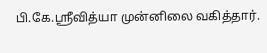பி.கே.ஸ்ரீவித்யா முன்னிலை வகித்தார்.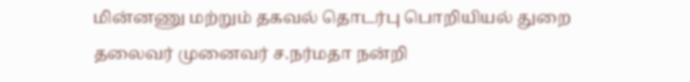மின்னணு மற்றும் தகவல் தொடர்பு பொறியியல் துறை தலைவர் முனைவர் ச.நர்மதா நன்றி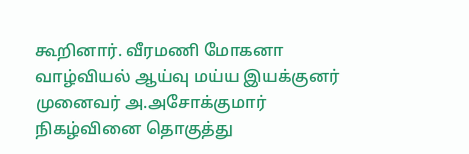கூறினார். வீரமணி மோகனா வாழ்வியல் ஆய்வு மய்ய இயக்குனர் முனைவர் அ.அசோக்குமார்  நிகழ்வினை தொகுத்து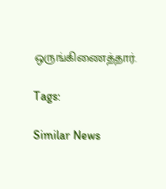ஒருங்கிணைத்தார்.

Tags:

Similar News